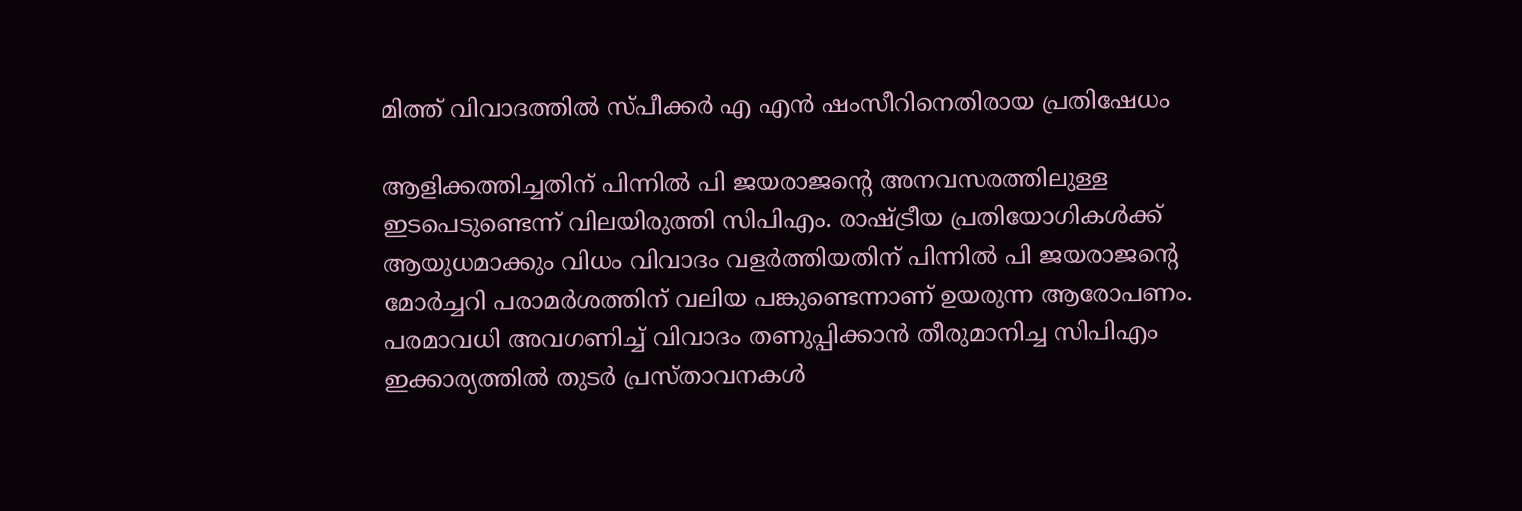മിത്ത് വിവാദത്തില്‍ സ്പീക്കര്‍ എ എന്‍ ഷംസീറിനെതിരായ പ്രതിഷേധം

ആളിക്കത്തിച്ചതിന് പിന്നില്‍ പി ജയരാജന്റെ അനവസരത്തിലുള്ള ഇടപെടുണ്ടെന്ന് വിലയിരുത്തി സിപിഎം. രാഷ്ട്രീയ പ്രതിയോഗികള്‍ക്ക് ആയുധമാക്കും വിധം വിവാദം വളര്‍ത്തിയതിന് പിന്നില്‍ പി ജയരാജന്റെ മോര്‍ച്ചറി പരാമര്‍ശത്തിന് വലിയ പങ്കുണ്ടെന്നാണ് ഉയരുന്ന ആരോപണം. പരമാവധി അവഗണിച്ച് വിവാദം തണുപ്പിക്കാന്‍ തീരുമാനിച്ച സിപിഎം ഇക്കാര്യത്തില്‍ തുടര്‍ പ്രസ്താവനകള്‍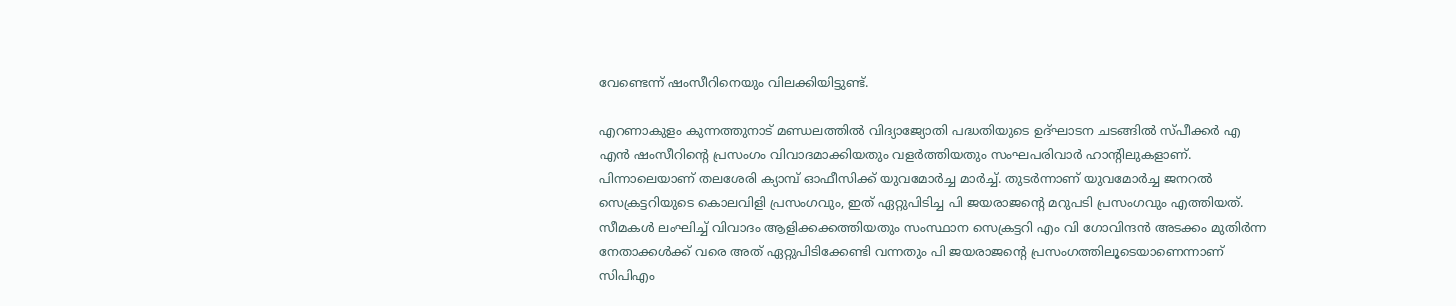വേണ്ടെന്ന് ഷംസീറിനെയും വിലക്കിയിട്ടുണ്ട്.

എറണാകുളം കുന്നത്തുനാട് മണ്ഡലത്തില്‍ വിദ്യാജ്യോതി പദ്ധതിയുടെ ഉദ്ഘാടന ചടങ്ങില്‍ സ്പീക്കര്‍ എ എന്‍ ഷംസീറിന്റെ പ്രസംഗം വിവാദമാക്കിയതും വളര്‍ത്തിയതും സംഘപരിവാര്‍ ഹാന്റിലുകളാണ്. പിന്നാലെയാണ് തലശേരി ക്യാമ്പ് ഓഫീസിക്ക് യുവമോര്‍ച്ച മാര്‍ച്ച്. തുടര്‍ന്നാണ് യുവമോര്‍ച്ച ജനറല്‍ സെക്രട്ടറിയുടെ കൊലവിളി പ്രസംഗവും, ഇത് ഏറ്റുപിടിച്ച പി ജയരാജന്റെ മറുപടി പ്രസംഗവും എത്തിയത്. സീമകള്‍ ലംഘിച്ച് വിവാദം ആളിക്കക്കത്തിയതും സംസ്ഥാന സെക്രട്ടറി എം വി ഗോവിന്ദന്‍ അടക്കം മുതിര്‍ന്ന നേതാക്കള്‍ക്ക് വരെ അത് ഏറ്റുപിടിക്കേണ്ടി വന്നതും പി ജയരാജന്റെ പ്രസംഗത്തിലൂടെയാണെന്നാണ് സിപിഎം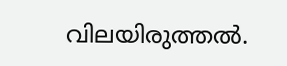വിലയിരുത്തല്‍.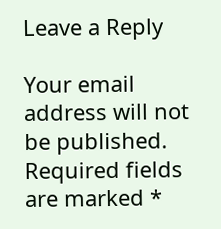Leave a Reply

Your email address will not be published. Required fields are marked *